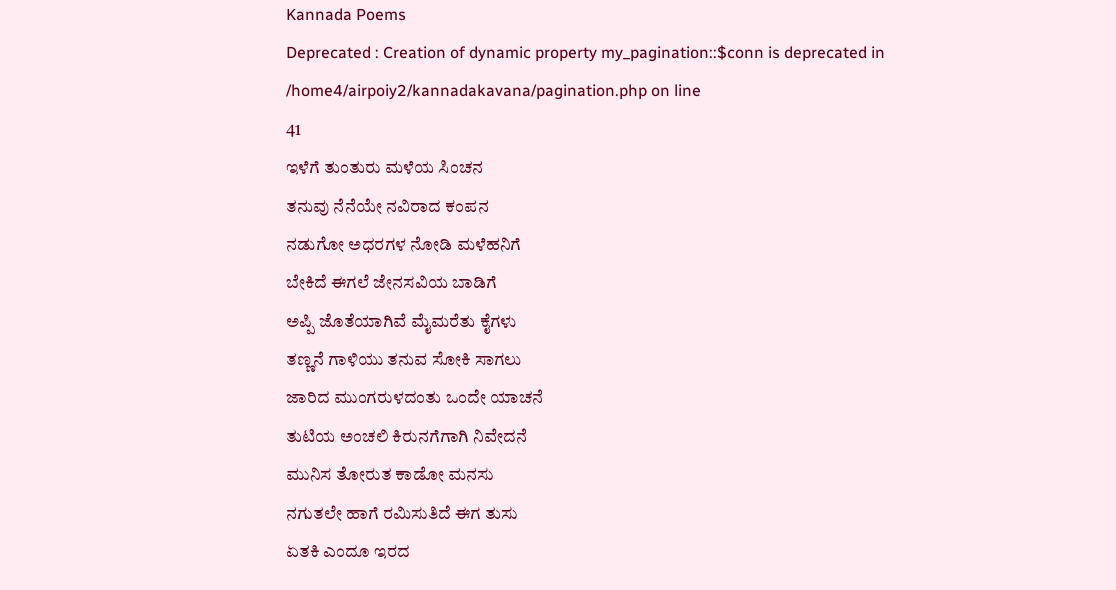Kannada Poems
Deprecated : Creation of dynamic property my_pagination::$conn is deprecated in
/home4/airpoiy2/kannadakavana/pagination.php on line
41
ಇಳೆಗೆ ತುಂತುರು ಮಳೆಯ ಸಿಂಚನ
ತನುವು ನೆನೆಯೇ ನವಿರಾದ ಕಂಪನ
ನಡುಗೋ ಅಧರಗಳ ನೋಡಿ ಮಳೆಹನಿಗೆ
ಬೇಕಿದೆ ಈಗಲೆ ಜೇನಸವಿಯ ಬಾಡಿಗೆ
ಅಪ್ಪಿ ಜೊತೆಯಾಗಿವೆ ಮೈಮರೆತು ಕೈಗಳು
ತಣ್ಣನೆ ಗಾಳಿಯು ತನುವ ಸೋಕಿ ಸಾಗಲು
ಜಾರಿದ ಮುಂಗರುಳದಂತು ಒಂದೇ ಯಾಚನೆ
ತುಟಿಯ ಅಂಚಲಿ ಕಿರುನಗೆಗಾಗಿ ನಿವೇದನೆ
ಮುನಿಸ ತೋರುತ ಕಾಡೋ ಮನಸು
ನಗುತಲೇ ಹಾಗೆ ರಮಿಸುತಿದೆ ಈಗ ತುಸು
ಏತಕಿ ಎಂದೂ ಇರದ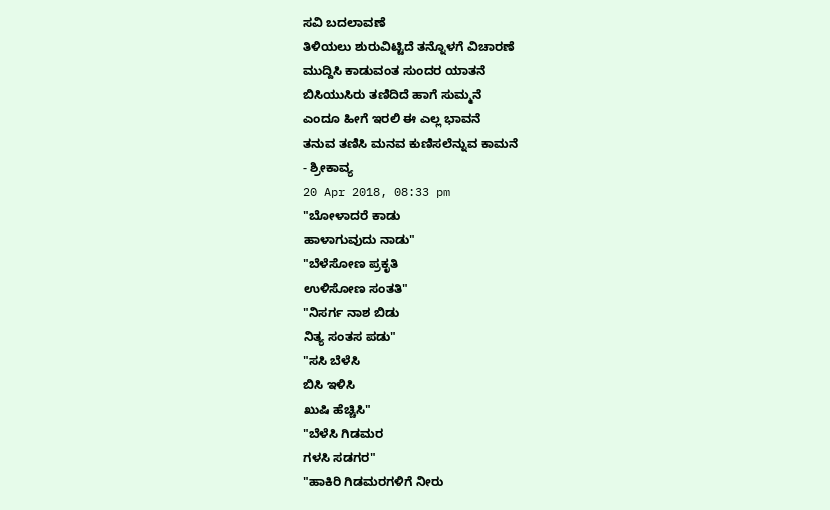ಸವಿ ಬದಲಾವಣೆ
ತಿಳಿಯಲು ಶುರುವಿಟ್ಟಿದೆ ತನ್ನೊಳಗೆ ವಿಚಾರಣೆ
ಮುದ್ದಿಸಿ ಕಾಡುವಂತ ಸುಂದರ ಯಾತನೆ
ಬಿಸಿಯುಸಿರು ತಣಿದಿದೆ ಹಾಗೆ ಸುಮ್ಮನೆ
ಎಂದೂ ಹೀಗೆ ಇರಲಿ ಈ ಎಲ್ಲ ಭಾವನೆ
ತನುವ ತಣಿಸಿ ಮನವ ಕುಣಿಸಲೆನ್ನುವ ಕಾಮನೆ
- ಶ್ರೀಕಾವ್ಯ
20 Apr 2018, 08:33 pm
"ಬೋಳಾದರೆ ಕಾಡು
ಹಾಳಾಗುವುದು ನಾಡು"
"ಬೆಳೆಸೋಣ ಪ್ರಕೃತಿ
ಉಳಿಸೋಣ ಸಂತತಿ"
"ನಿಸರ್ಗ ನಾಶ ಬಿಡು
ನಿತ್ಯ ಸಂತಸ ಪಡು"
"ಸಸಿ ಬೆಳೆಸಿ
ಬಿಸಿ ಇಳಿಸಿ
ಖುಷಿ ಹೆಚ್ಚಿಸಿ"
"ಬೆಳೆಸಿ ಗಿಡಮರ
ಗಳಸಿ ಸಡಗರ"
"ಹಾಕಿರಿ ಗಿಡಮರಗಳಿಗೆ ನೀರು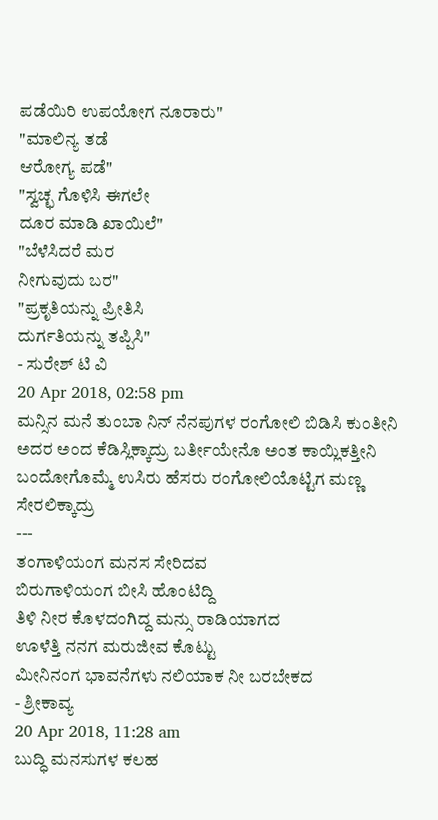ಪಡೆಯಿರಿ ಉಪಯೋಗ ನೂರಾರು"
"ಮಾಲಿನ್ಯ ತಡೆ
ಆರೋಗ್ಯ ಪಡೆ"
"ಸ್ವಚ್ಛ ಗೊಳಿಸಿ ಈಗಲೇ
ದೂರ ಮಾಡಿ ಖಾಯಿಲೆ"
"ಬೆಳೆಸಿದರೆ ಮರ
ನೀಗುವುದು ಬರ"
"ಪ್ರಕೃತಿಯನ್ನು ಪ್ರೀತಿಸಿ
ದುರ್ಗತಿಯನ್ನು ತಪ್ಪಿಸಿ"
- ಸುರೇಶ್ ಟಿ ವಿ
20 Apr 2018, 02:58 pm
ಮನ್ಸಿನ ಮನೆ ತುಂಬಾ ನಿನ್ ನೆನಪುಗಳ ರಂಗೋಲಿ ಬಿಡಿಸಿ ಕುಂತೀನಿ
ಅದರ ಅಂದ ಕೆಡಿಸ್ಲಿಕ್ಕಾದ್ರು ಬರ್ತೀಯೇನೊ ಅಂತ ಕಾಯ್ಲಿಕತ್ತೀನಿ
ಬಂದೋಗೊಮ್ಮೆ ಉಸಿರು ಹೆಸರು ರಂಗೋಲಿಯೊಟ್ಟಿಗ ಮಣ್ಣ ಸೇರಲಿಕ್ಕಾದ್ರು
---
ತಂಗಾಳಿಯಂಗ ಮನಸ ಸೇರಿದವ
ಬಿರುಗಾಳಿಯಂಗ ಬೀಸಿ ಹೊಂಟಿದ್ದಿ
ತಿಳಿ ನೀರ ಕೊಳದಂಗಿದ್ದ ಮನ್ಸು ರಾಡಿಯಾಗದ
ಊಳೆತ್ತಿ ನನಗ ಮರುಜೀವ ಕೊಟ್ಟು
ಮೀನಿನಂಗ ಭಾವನೆಗಳು ನಲಿಯಾಕ ನೀ ಬರಬೇಕದ
- ಶ್ರೀಕಾವ್ಯ
20 Apr 2018, 11:28 am
ಬುದ್ಧಿ ಮನಸುಗಳ ಕಲಹ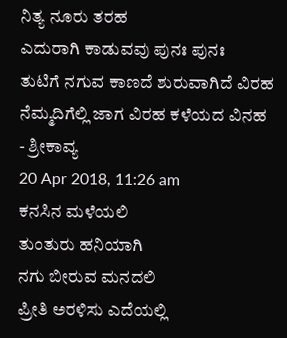ನಿತ್ಯ ನೂರು ತರಹ
ಎದುರಾಗಿ ಕಾಡುವವು ಪುನಃ ಪುನಃ
ತುಟಿಗೆ ನಗುವ ಕಾಣದೆ ಶುರುವಾಗಿದೆ ವಿರಹ
ನೆಮ್ಮದಿಗೆಲ್ಲಿ ಜಾಗ ವಿರಹ ಕಳೆಯದ ವಿನಹ
- ಶ್ರೀಕಾವ್ಯ
20 Apr 2018, 11:26 am
ಕನಸಿನ ಮಳೆಯಲಿ
ತುಂತುರು ಹನಿಯಾಗಿ
ನಗು ಬೀರುವ ಮನದಲಿ
ಪ್ರೀತಿ ಅರಳಿಸು ಎದೆಯಲ್ಲಿ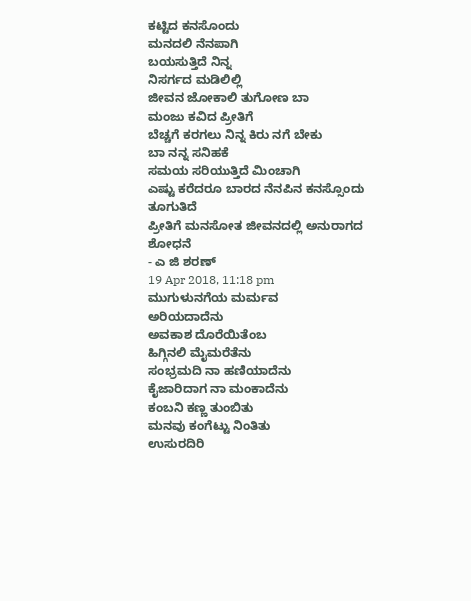ಕಟ್ಟಿದ ಕನಸೊಂದು
ಮನದಲಿ ನೆನಪಾಗಿ
ಬಯಸುತ್ತಿದೆ ನಿನ್ನ
ನಿಸರ್ಗದ ಮಡಿಲಿಲ್ಲಿ
ಜೀವನ ಜೋಕಾಲಿ ತುಗೋಣ ಬಾ
ಮಂಜು ಕವಿದ ಪ್ರೀತಿಗೆ
ಬೆಚ್ಚಗೆ ಕರಗಲು ನಿನ್ನ ಕಿರು ನಗೆ ಬೇಕು
ಬಾ ನನ್ನ ಸನಿಹಕೆ
ಸಮಯ ಸರಿಯುತ್ತಿದೆ ಮಿಂಚಾಗಿ
ಎಷ್ಟು ಕರೆದರೂ ಬಾರದ ನೆನಪಿನ ಕನಸ್ಸೊಂದು ತೂಗುತಿದೆ
ಪ್ರೀತಿಗೆ ಮನಸೋತ ಜೀವನದಲ್ಲಿ ಅನುರಾಗದ ಶೋಧನೆ
- ಎ ಜಿ ಶರಣ್
19 Apr 2018, 11:18 pm
ಮುಗುಳುನಗೆಯ ಮರ್ಮವ
ಅರಿಯದಾದೆನು
ಅವಕಾಶ ದೊರೆಯಿತೆಂಬ
ಹಿಗ್ಗಿನಲಿ ಮೈಮರೆತೆನು
ಸಂಭ್ರಮದಿ ನಾ ಹಣಿಯಾದೆನು
ಕೈಜಾರಿದಾಗ ನಾ ಮಂಕಾದೆನು
ಕಂಬನಿ ಕಣ್ಣ ತುಂಬಿತು
ಮನವು ಕಂಗೆಟ್ಟು ನಿಂತಿತು
ಉಸುರದಿರಿ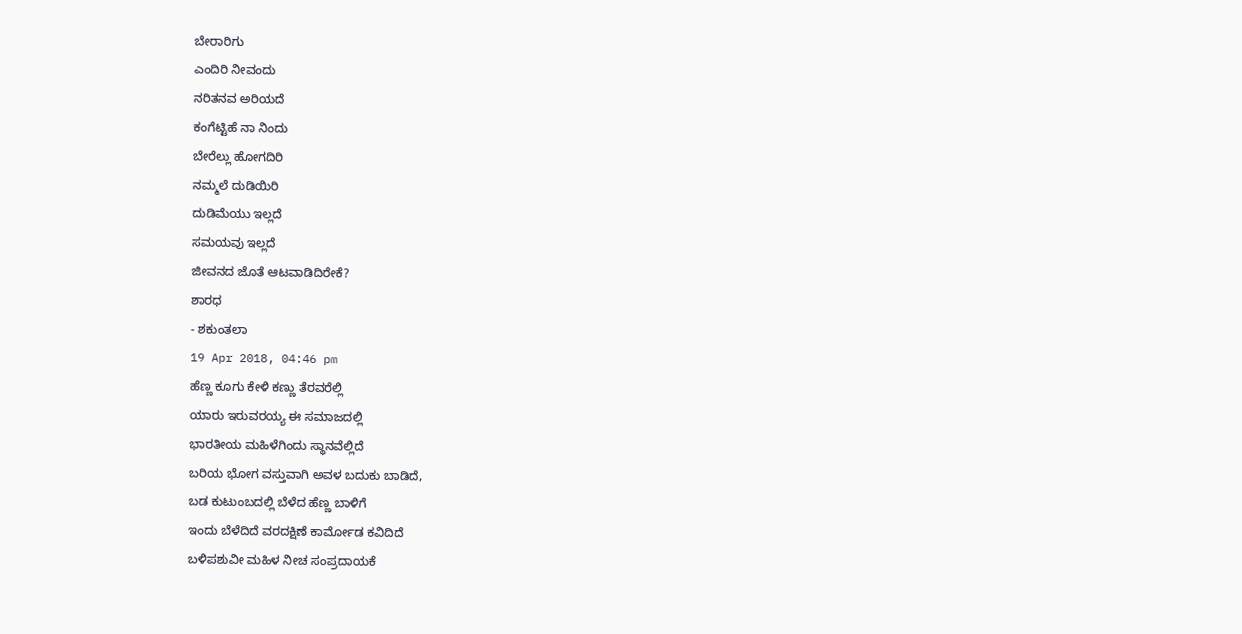ಬೇರಾರಿಗು
ಎಂದಿರಿ ನೀವಂದು
ನರಿತನವ ಅರಿಯದೆ
ಕಂಗೆಟ್ಟಿಹೆ ನಾ ನಿಂದು
ಬೇರೆಲ್ಲು ಹೋಗದಿರಿ
ನಮ್ಮಲೆ ದುಡಿಯಿರಿ
ದುಡಿಮೆಯು ಇಲ್ಲದೆ
ಸಮಯವು ಇಲ್ಲದೆ
ಜೀವನದ ಜೊತೆ ಆಟವಾಡಿದಿರೇಕೆ?
ಶಾರಧ
- ಶಕುಂತಲಾ
19 Apr 2018, 04:46 pm
ಹೆಣ್ಣ ಕೂಗು ಕೇಳಿ ಕಣ್ಣು ತೆರವರೆಲ್ಲಿ
ಯಾರು ಇರುವರಯ್ಯ ಈ ಸಮಾಜದಲ್ಲಿ
ಭಾರತೀಯ ಮಹಿಳೆಗಿಂದು ಸ್ಥಾನವೆಲ್ಲಿದೆ
ಬರಿಯ ಭೋಗ ವಸ್ತುವಾಗಿ ಅವಳ ಬದುಕು ಬಾಡಿದೆ,
ಬಡ ಕುಟುಂಬದಲ್ಲಿ ಬೆಳೆದ ಹೆಣ್ಣ ಬಾಳಿಗೆ
ಇಂದು ಬೆಳೆದಿದೆ ವರದಕ್ಷಿಣೆ ಕಾರ್ಮೋಡ ಕವಿದಿದೆ
ಬಳಿಪಶುವೀ ಮಹಿಳ ನೀಚ ಸಂಪ್ರದಾಯಕೆ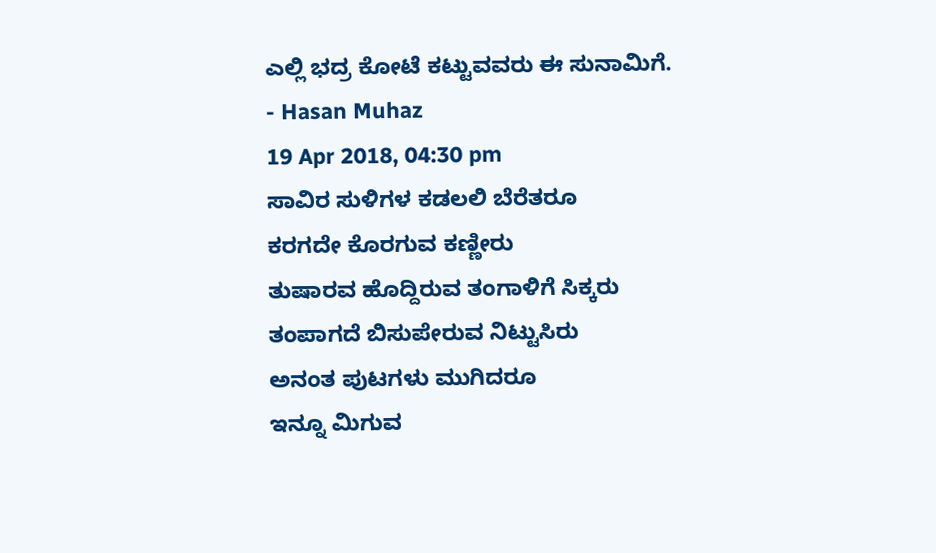ಎಲ್ಲಿ ಭದ್ರ ಕೋಟೆ ಕಟ್ಟುವವರು ಈ ಸುನಾಮಿಗೆ.
- Hasan Muhaz
19 Apr 2018, 04:30 pm
ಸಾವಿರ ಸುಳಿಗಳ ಕಡಲಲಿ ಬೆರೆತರೂ
ಕರಗದೇ ಕೊರಗುವ ಕಣ್ಣೀರು
ತುಷಾರವ ಹೊದ್ದಿರುವ ತಂಗಾಳಿಗೆ ಸಿಕ್ಕರು
ತಂಪಾಗದೆ ಬಿಸುಪೇರುವ ನಿಟ್ಟುಸಿರು
ಅನಂತ ಪುಟಗಳು ಮುಗಿದರೂ
ಇನ್ನೂ ಮಿಗುವ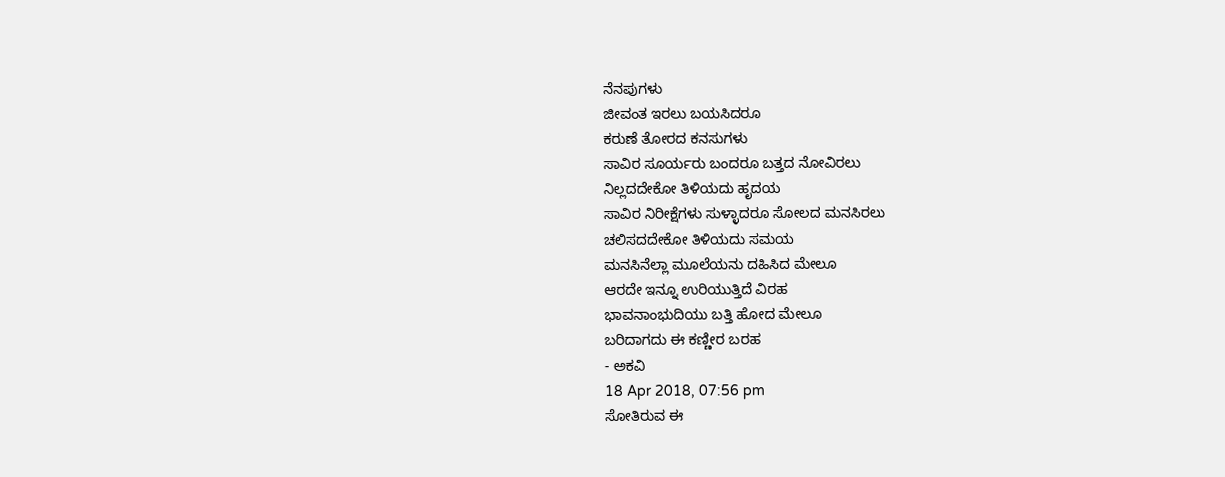ನೆನಪುಗಳು
ಜೀವಂತ ಇರಲು ಬಯಸಿದರೂ
ಕರುಣೆ ತೋರದ ಕನಸುಗಳು
ಸಾವಿರ ಸೂರ್ಯರು ಬಂದರೂ ಬತ್ತದ ನೋವಿರಲು
ನಿಲ್ಲದದೇಕೋ ತಿಳಿಯದು ಹೃದಯ
ಸಾವಿರ ನಿರೀಕ್ಷೆಗಳು ಸುಳ್ಳಾದರೂ ಸೋಲದ ಮನಸಿರಲು
ಚಲಿಸದದೇಕೋ ತಿಳಿಯದು ಸಮಯ
ಮನಸಿನೆಲ್ಲಾ ಮೂಲೆಯನು ದಹಿಸಿದ ಮೇಲೂ
ಆರದೇ ಇನ್ನೂ ಉರಿಯುತ್ತಿದೆ ವಿರಹ
ಭಾವನಾಂಭುದಿಯು ಬತ್ತಿ ಹೋದ ಮೇಲೂ
ಬರಿದಾಗದು ಈ ಕಣ್ಣೀರ ಬರಹ
- ಅಕವಿ
18 Apr 2018, 07:56 pm
ಸೋತಿರುವ ಈ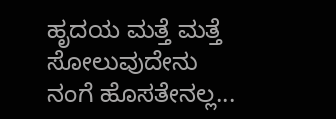ಹೃದಯ ಮತ್ತೆ ಮತ್ತೆ
ಸೋಲುವುದೇನು
ನಂಗೆ ಹೊಸತೇನಲ್ಲ...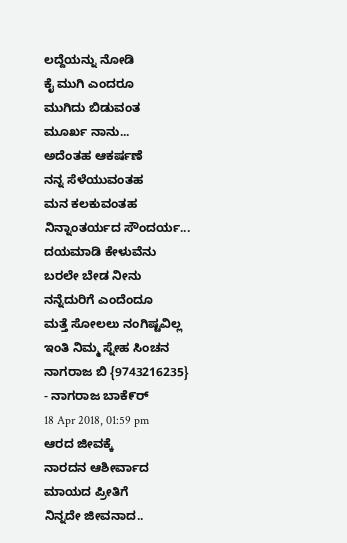ಲದ್ದೆಯನ್ನು ನೋಡಿ
ಕೈ ಮುಗಿ ಎಂದರೂ
ಮುಗಿದು ಬಿಡುವಂತ
ಮೂರ್ಖ ನಾನು...
ಅದೆಂತಹ ಆಕರ್ಷಣೆ
ನನ್ನ ಸೆಳೆಯುವಂತಹ
ಮನ ಕಲಕುವಂತಹ
ನಿನ್ನಾಂತರ್ಯದ ಸೌಂದರ್ಯ...
ದಯಮಾಡಿ ಕೇಳುವೆನು
ಬರಲೇ ಬೇಡ ನೀನು
ನನ್ನೆದುರಿಗೆ ಎಂದೆಂದೂ
ಮತ್ತೆ ಸೋಲಲು ನಂಗಿಷ್ಟವಿಲ್ಲ
ಇಂತಿ ನಿಮ್ಮ ಸ್ನೇಹ ಸಿಂಚನ
ನಾಗರಾಜ ಬಿ {9743216235}
- ನಾಗರಾಜ ಬಾಕೆ೯ರ್
18 Apr 2018, 01:59 pm
ಆರದ ಜೀವಕ್ಕೆ
ನಾರದನ ಆಶೀರ್ವಾದ
ಮಾಯದ ಪ್ರೀತಿಗೆ
ನಿನ್ನದೇ ಜೀವನಾದ..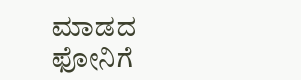ಮಾಡದ ಫೋನಿಗೆ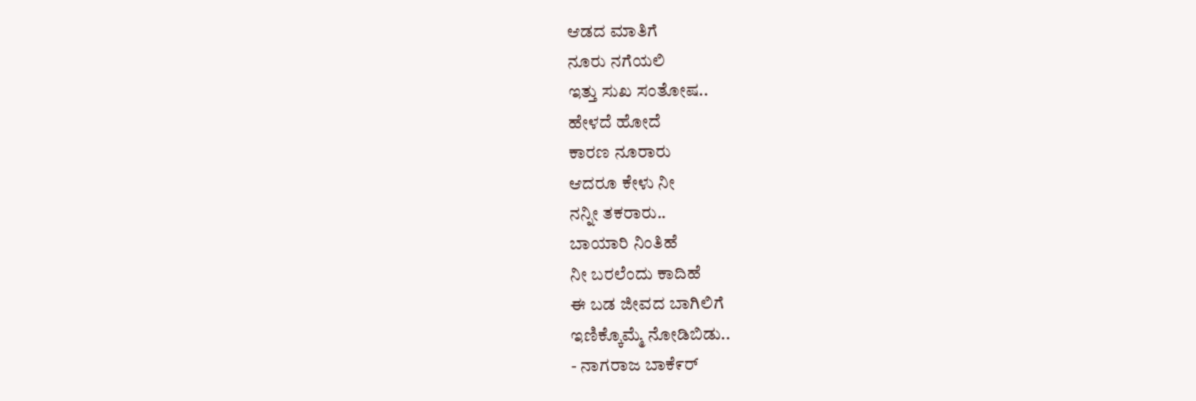ಆಡದ ಮಾತಿಗೆ
ನೂರು ನಗೆಯಲಿ
ಇತ್ತು ಸುಖ ಸಂತೋಷ..
ಹೇಳದೆ ಹೋದೆ
ಕಾರಣ ನೂರಾರು
ಆದರೂ ಕೇಳು ನೀ
ನನ್ನೀ ತಕರಾರು..
ಬಾಯಾರಿ ನಿಂತಿಹೆ
ನೀ ಬರಲೆಂದು ಕಾದಿಹೆ
ಈ ಬಡ ಜೀವದ ಬಾಗಿಲಿಗೆ
ಇಣಿಕ್ಕೊಮ್ಮೆ ನೋಡಿಬಿಡು..
- ನಾಗರಾಜ ಬಾಕೆ೯ರ್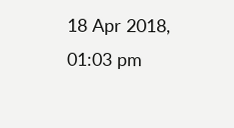18 Apr 2018, 01:03 pm